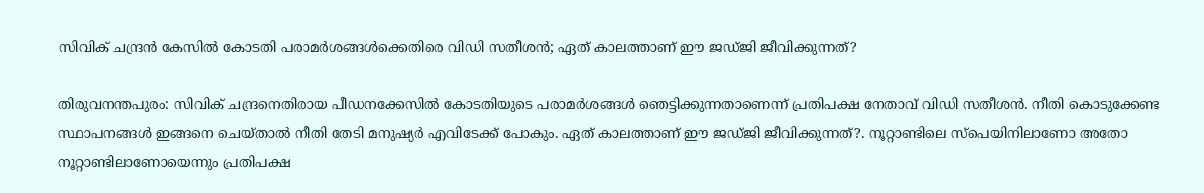സിവിക് ചന്ദ്രന്‍ കേസില്‍ കോടതി പരാമര്‍ശങ്ങള്‍ക്കെതിരെ വിഡി സതീശന്‍; ഏത് കാലത്താണ് ഈ ജഡ്ജി ജീവിക്കുന്നത്?

തിരുവനന്തപുരം: സിവിക് ചന്ദ്രനെതിരായ പീഡനക്കേസില്‍ കോടതിയുടെ പരാമര്‍ശങ്ങള്‍ ഞെട്ടിക്കുന്നതാണെന്ന് പ്രതിപക്ഷ നേതാവ് വിഡി സതീശന്‍. നീതി കൊടുക്കേണ്ട സ്ഥാപനങ്ങള്‍ ഇങ്ങനെ ചെയ്താല്‍ നീതി തേടി മനുഷ്യര്‍ എവിടേക്ക് പോകും. ഏത് കാലത്താണ് ഈ ജഡ്ജി ജീവിക്കുന്നത്?. നൂറ്റാണ്ടിലെ സ്‌പെയിനിലാണോ അതോ നൂറ്റാണ്ടിലാണോയെന്നും പ്രതിപക്ഷ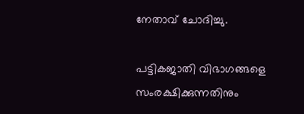നേതാവ് ചോദിച്ചു.

പട്ടികജാതി വിഭാഗങ്ങളെ സംരക്ഷിക്കുന്നതിനും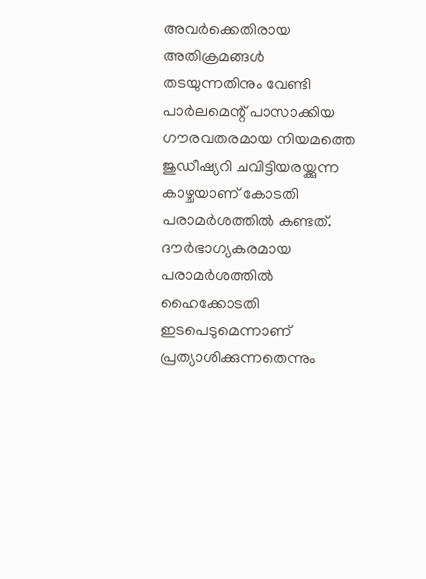അവര്‍ക്കെതിരായ അതിക്രമങ്ങള്‍ തടയുന്നതിനും വേണ്ടി പാര്‍ലമെന്റ് പാസാക്കിയ ഗൗരവതരമായ നിയമത്തെ ജുഡീഷ്യറി ചവിട്ടിയരയ്ക്കുന്ന കാഴ്ചയാണ് കോടതി പരാമര്‍ശത്തില്‍ കണ്ടത്. ദൗര്‍ഭാഗ്യകരമായ പരാമര്‍ശത്തില്‍ ഹൈക്കോടതി ഇടപെടുമെന്നാണ് പ്രത്യാശിക്കുന്നതെന്നും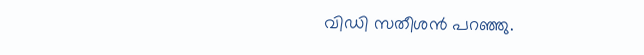വിഡി സതീശന്‍ പറഞ്ഞു.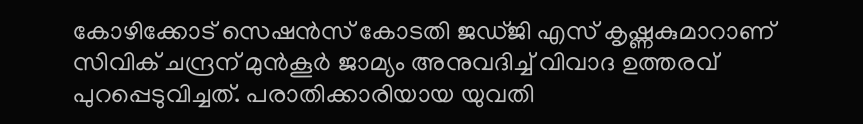കോഴിക്കോട് സെഷന്‍സ് കോടതി ജഡ്ജി എസ് കൃഷ്ണകുമാറാണ് സിവിക് ചന്ദ്രന് മുന്‍കൂര്‍ ജാമ്യം അനുവദിച്ച് വിവാദ ഉത്തരവ് പുറപ്പെടുവിച്ചത്. പരാതിക്കാരിയായ യുവതി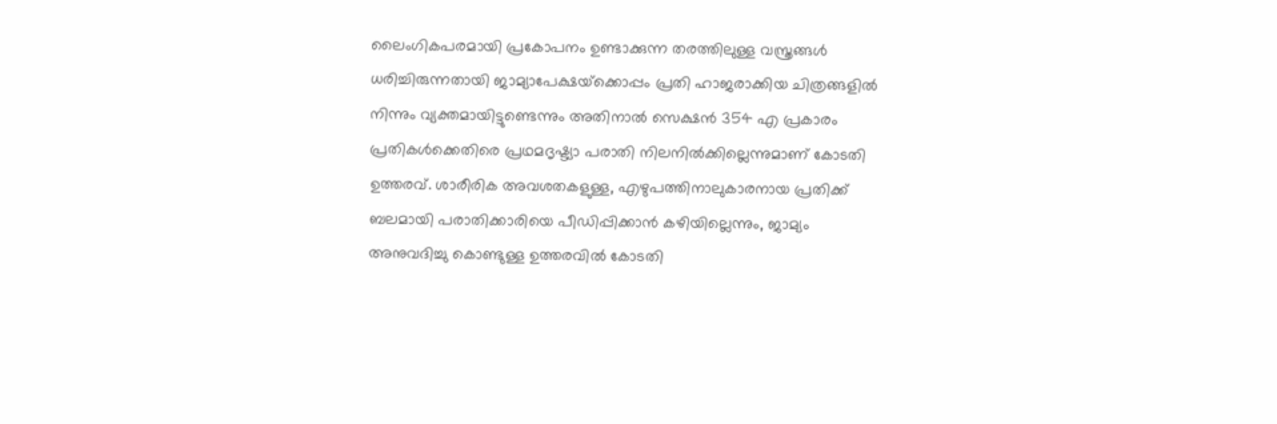ലൈംഗികപരമായി പ്രകോപനം ഉണ്ടാക്കുന്ന തരത്തിലുള്ള വസ്ത്രങ്ങള്‍ ധരിച്ചിരുന്നതായി ജാമ്യാപേക്ഷയ്‌ക്കൊപ്പം പ്രതി ഹാജരാക്കിയ ചിത്രങ്ങളില്‍ നിന്നും വ്യക്തമായിട്ടുണ്ടെന്നും അതിനാല്‍ സെക്ഷന്‍ 354 എ പ്രകാരം പ്രതികള്‍ക്കെതിരെ പ്രഥമദൃഷ്ട്യാ പരാതി നിലനില്‍ക്കില്ലെന്നുമാണ് കോടതി ഉത്തരവ്. ശാരീരിക അവശതകളുള്ള, എഴുപത്തിനാലുകാരനായ പ്രതിക്ക് ബലമായി പരാതിക്കാരിയെ പീഡിപ്പിക്കാന്‍ കഴിയില്ലെന്നും, ജാമ്യം അനുവദിച്ചു കൊണ്ടുള്ള ഉത്തരവില്‍ കോടതി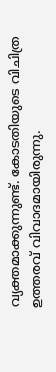വ്യക്തമാക്കുന്നുണ്ട്. കോടതിയുടെ വിചിത്ര ഉത്തരവ് വിവാദമായിരുന്നു.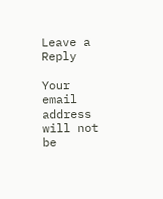Leave a Reply

Your email address will not be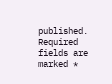published. Required fields are marked *